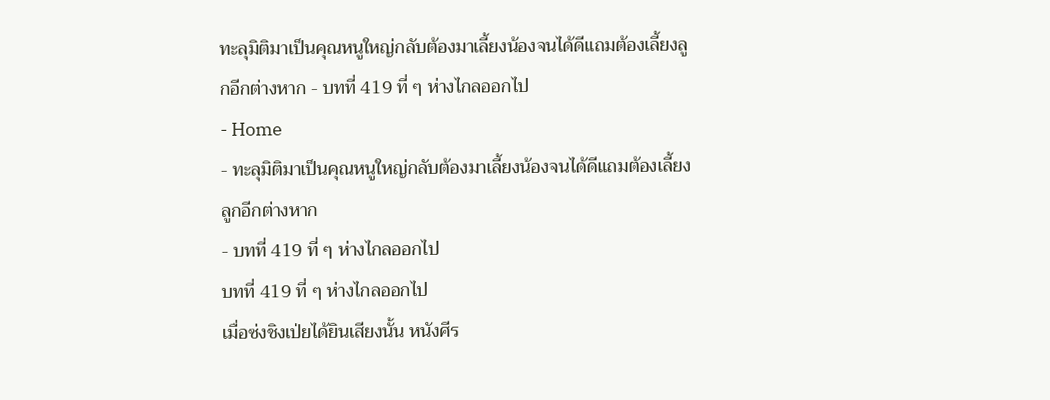ทะลุมิติมาเป็นคุณหนูใหญ่กลับต้องมาเลี้ยงน้องจนได้ดีแถมต้องเลี้ยงลูกอีกต่างหาก - บทที่ 419 ที่ ๆ ห่างไกลออกไป
- Home
- ทะลุมิติมาเป็นคุณหนูใหญ่กลับต้องมาเลี้ยงน้องจนได้ดีแถมต้องเลี้ยงลูกอีกต่างหาก
- บทที่ 419 ที่ ๆ ห่างไกลออกไป
บทที่ 419 ที่ ๆ ห่างไกลออกไป
เมื่อซ่งชิงเป่ยได้ยินเสียงนั้น หนังศีร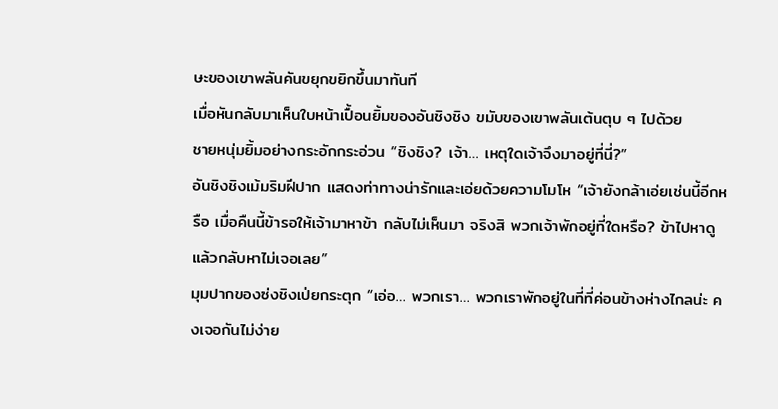ษะของเขาพลันคันขยุกขยิกขึ้นมาทันที
เมื่อหันกลับมาเห็นใบหน้าเปื้อนยิ้มของอันชิงชิง ขมับของเขาพลันเต้นตุบ ๆ ไปด้วย
ชายหนุ่มยิ้มอย่างกระอักกระอ่วน “ชิงชิง? เจ้า… เหตุใดเจ้าจึงมาอยู่ที่นี่?”
อันชิงชิงเม้มริมฝีปาก แสดงท่าทางน่ารักและเอ่ยด้วยความโมโห “เจ้ายังกล้าเอ่ยเช่นนี้อีกหรือ เมื่อคืนนี้ข้ารอให้เจ้ามาหาข้า กลับไม่เห็นมา จริงสิ พวกเจ้าพักอยู่ที่ใดหรือ? ข้าไปหาดูแล้วกลับหาไม่เจอเลย”
มุมปากของซ่งชิงเป่ยกระตุก “เอ่อ… พวกเรา… พวกเราพักอยู่ในที่ที่ค่อนข้างห่างไกลน่ะ คงเจอกันไม่ง่าย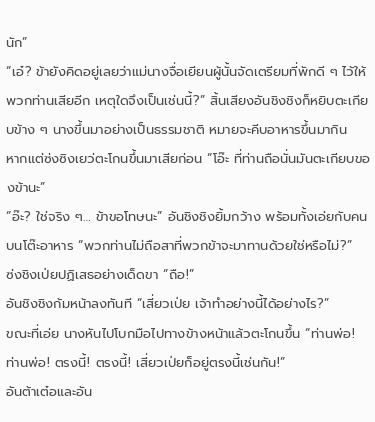นัก”
“เอ๋? ข้ายังคิดอยู่เลยว่าแม่นางจื่อเยียนผู้นั้นจัดเตรียมที่พักดี ๆ ไว้ให้พวกท่านเสียอีก เหตุใดจึงเป็นเช่นนี้?” สิ้นเสียงอันชิงชิงก็หยิบตะเกียบข้าง ๆ นางขึ้นมาอย่างเป็นธรรมชาติ หมายจะคีบอาหารขึ้นมากิน
หากแต่ซ่งซิงเยว่ตะโกนขึ้นมาเสียก่อน “โอ๊ะ ที่ท่านถือนั่นมันตะเกียบของข้านะ”
“อ๊ะ? ใช่จริง ๆ… ข้าขอโทษนะ” อันชิงชิงยิ้มกว้าง พร้อมทั้งเอ่ยกับคนบนโต๊ะอาหาร “พวกท่านไม่ถือสาที่พวกข้าจะมาทานด้วยใช่หรือไม่?”
ซ่งชิงเป่ยปฏิเสธอย่างเด็ดขา “ถือ!”
อันชิงชิงก้มหน้าลงทันที “เสี่ยวเป่ย เจ้าทำอย่างนี้ได้อย่างไร?”
ขณะที่เอ่ย นางหันไปโบกมือไปทางข้างหน้าแล้วตะโกนขึ้น “ท่านพ่อ! ท่านพ่อ! ตรงนี้! ตรงนี้! เสี่ยวเป่ยก็อยู่ตรงนี้เช่นกัน!”
อันต้าเต๋อและอัน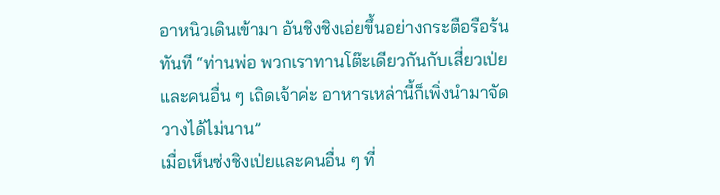อาหนิวเดินเข้ามา อันชิงชิงเอ่ยขึ้นอย่างกระตือรือร้นทันที “ท่านพ่อ พวกเราทานโต๊ะเดียวกันกับเสี่ยวเป่ยและคนอื่น ๆ เถิดเจ้าค่ะ อาหารเหล่านี้ก็เพิ่งนำมาจัดวางได้ไม่นาน”
เมื่อเห็นซ่งชิงเป่ยและคนอื่น ๆ ที่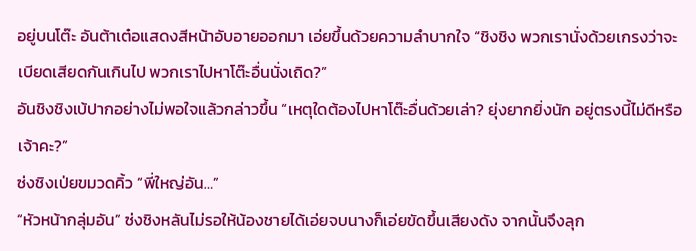อยู่บนโต๊ะ อันต้าเต๋อแสดงสีหน้าอับอายออกมา เอ่ยขึ้นด้วยความลำบากใจ “ชิงชิง พวกเรานั่งด้วยเกรงว่าจะเบียดเสียดกันเกินไป พวกเราไปหาโต๊ะอื่นนั่งเถิด?”
อันชิงชิงเบ้ปากอย่างไม่พอใจแล้วกล่าวขึ้น “เหตุใดต้องไปหาโต๊ะอื่นด้วยเล่า? ยุ่งยากยิ่งนัก อยู่ตรงนี้ไม่ดีหรือเจ้าคะ?”
ซ่งชิงเป่ยขมวดคิ้ว “พี่ใหญ่อัน…”
“หัวหน้ากลุ่มอัน” ซ่งชิงหลันไม่รอให้น้องชายได้เอ่ยจบนางก็เอ่ยขัดขึ้นเสียงดัง จากนั้นจึงลุก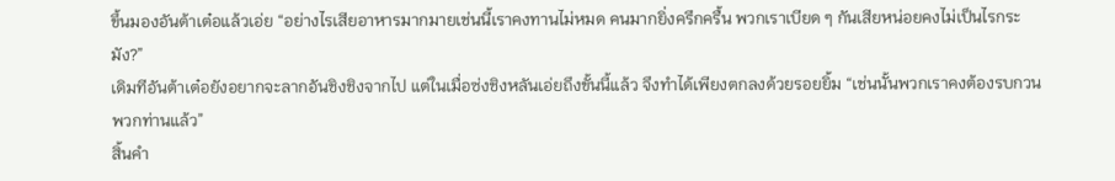ขึ้นมองอันต้าเต๋อแล้วเอ่ย “อย่างไรเสียอาหารมากมายเช่นนี้เราคงทานไม่หมด คนมากยิ่งครึกครื้น พวกเราเบียด ๆ กันเสียหน่อยคงไม่เป็นไรกระมัง?”
เดิมทีอันต้าเต๋อยังอยากจะลากอันชิงชิงจากไป แต่ในเมื่อซ่งชิงหลันเอ่ยถึงขั้นนี้แล้ว จึงทำได้เพียงตกลงด้วยรอยยิ้ม “เช่นนั้นพวกเราคงต้องรบกวนพวกท่านแล้ว”
สิ้นคำ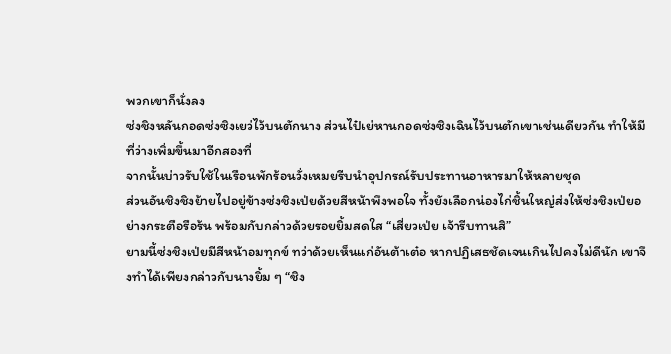พวกเขาก็นั่งลง
ซ่งชิงหลันกอดซ่งซิงเยว่ไว้บนตักนาง ส่วนไป๋เย่หานกอดซ่งซิงเฉินไว้บนตักเขาเช่นเดียวกัน ทำให้มีที่ว่างเพิ่มขึ้นมาอีกสองที่
จากนั้นบ่าวรับใช้ในเรือนพักร้อนวั่งเหมยรีบนำอุปกรณ์รับประทานอาหารมาให้หลายชุด
ส่วนอันชิงชิงย้ายไปอยู่ข้างซ่งชิงเป่ยด้วยสีหน้าพึงพอใจ ทั้งยังเลือกน่องไก่ชิ้นใหญ่ส่งให้ซ่งชิงเป่ยอย่างกระตือรือร้น พร้อมกับกล่าวด้วยรอยยิ้มสดใส “เสี่ยวเป่ย เจ้ารีบทานสิ”
ยามนี้ซ่งชิงเป่ยมีสีหน้าอมทุกข์ ทว่าด้วยเห็นแก่อันต้าเต๋อ หากปฏิเสธชัดเจนเกินไปคงไม่ดีนัก เขาจึงทำได้เพียงกล่าวกับนางยิ้ม ๆ “ชิง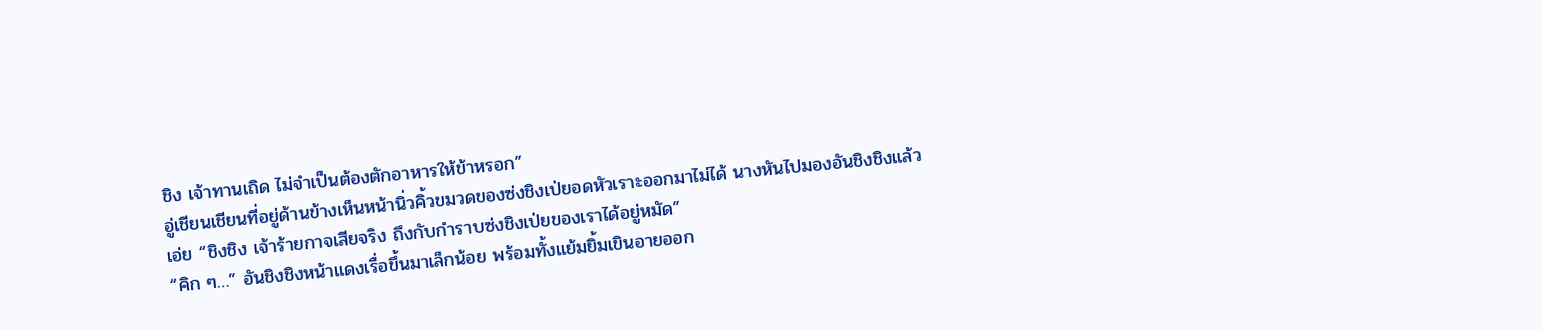ชิง เจ้าทานเถิด ไม่จำเป็นต้องตักอาหารให้ข้าหรอก”
อู่เชียนเชียนที่อยู่ด้านข้างเห็นหน้านิ่วคิ้วขมวดของซ่งชิงเป่ยอดหัวเราะออกมาไม่ได้ นางหันไปมองอันชิงชิงแล้วเอ่ย “ชิงชิง เจ้าร้ายกาจเสียจริง ถึงกับกำราบซ่งชิงเป่ยของเราได้อยู่หมัด”
“คิก ๆ…” อันชิงชิงหน้าแดงเรื่อขึ้นมาเล็กน้อย พร้อมทั้งแย้มยิ้มเขินอายออก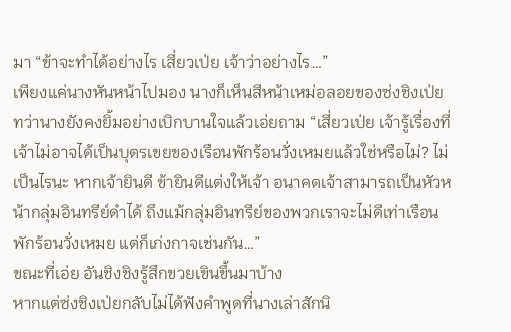มา “ข้าจะทำได้อย่างไร เสี่ยวเป่ย เจ้าว่าอย่างไร…”
เพียงแค่นางหันหน้าไปมอง นางก็เห็นสีหน้าเหม่อลอยของซ่งชิงเป่ย ทว่านางยังคงยิ้มอย่างเบิกบานใจแล้วเอ่ยถาม “เสี่ยวเป่ย เจ้ารู้เรื่องที่เจ้าไม่อาจได้เป็นบุตรเขยของเรือนพักร้อนวั่งเหมยแล้วใช่หรือไม่? ไม่เป็นไรนะ หากเจ้ายินดี ข้ายินดีแต่งให้เจ้า อนาคตเจ้าสามารถเป็นหัวหน้ากลุ่มอินทรีย์ดำได้ ถึงแม้กลุ่มอินทรีย์ของพวกเราจะไม่ดีเท่าเรือนพักร้อนวั่งเหมย แต่ก็เก่งกาจเช่นกัน…”
ขณะที่เอ่ย อันชิงชิงรู้สึกขวยเขินขึ้นมาบ้าง
หากแต่ซ่งชิงเป่ยกลับไม่ได้ฟังคำพูดที่นางเล่าสักนิ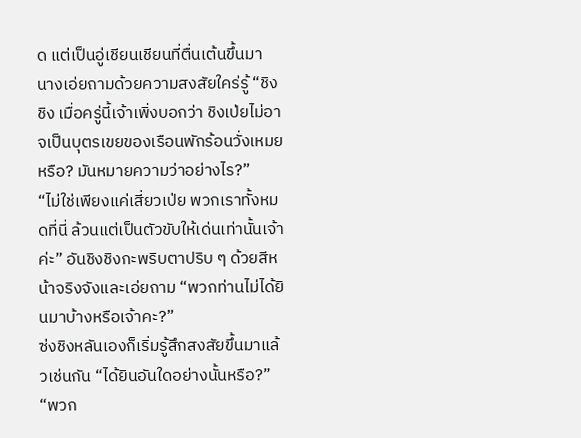ด แต่เป็นอู่เชียนเชียนที่ตื่นเต้นขึ้นมา
นางเอ่ยถามด้วยความสงสัยใคร่รู้ “ชิงชิง เมื่อครู่นี้เจ้าเพิ่งบอกว่า ชิงเป่ยไม่อาจเป็นบุตรเขยของเรือนพักร้อนวั่งเหมยหรือ? มันหมายความว่าอย่างไร?”
“ไม่ใช่เพียงแค่เสี่ยวเป่ย พวกเราทั้งหมดที่นี่ ล้วนแต่เป็นตัวขับให้เด่นเท่านั้นเจ้าค่ะ” อันชิงชิงกะพริบตาปริบ ๆ ด้วยสีหน้าจริงจังและเอ่ยถาม “พวกท่านไม่ได้ยินมาบ้างหรือเจ้าคะ?”
ซ่งชิงหลันเองก็เริ่มรู้สึกสงสัยขึ้นมาแล้วเช่นกัน “ได้ยินอันใดอย่างนั้นหรือ?”
“พวก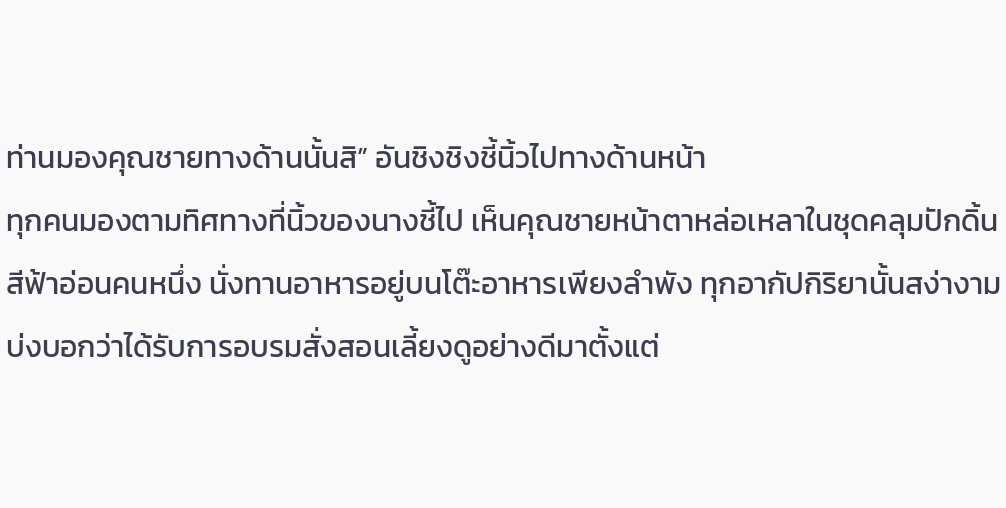ท่านมองคุณชายทางด้านนั้นสิ” อันชิงชิงชี้นิ้วไปทางด้านหน้า
ทุกคนมองตามทิศทางที่นิ้วของนางชี้ไป เห็นคุณชายหน้าตาหล่อเหลาในชุดคลุมปักดิ้นสีฟ้าอ่อนคนหนึ่ง นั่งทานอาหารอยู่บนโต๊ะอาหารเพียงลำพัง ทุกอากัปกิริยานั้นสง่างามบ่งบอกว่าได้รับการอบรมสั่งสอนเลี้ยงดูอย่างดีมาตั้งแต่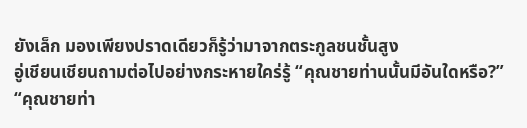ยังเล็ก มองเพียงปราดเดียวก็รู้ว่ามาจากตระกูลชนชั้นสูง
อู่เชียนเชียนถามต่อไปอย่างกระหายใคร่รู้ “คุณชายท่านนั้นมีอันใดหรือ?”
“คุณชายท่า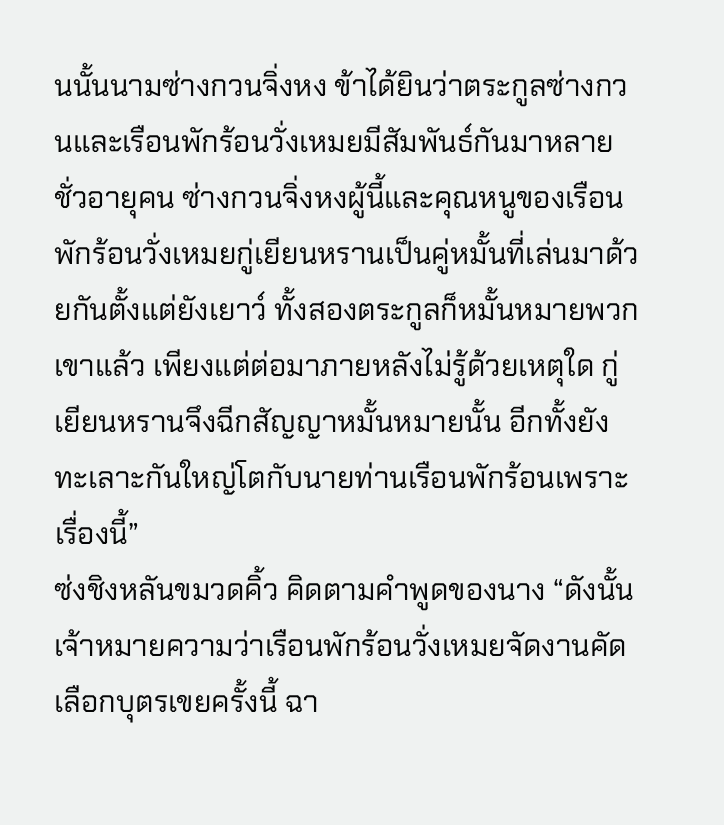นนั้นนามซ่างกวนจิ่งหง ข้าได้ยินว่าตระกูลซ่างกวนและเรือนพักร้อนวั่งเหมยมีสัมพันธ์กันมาหลายชั่วอายุคน ซ่างกวนจิ่งหงผู้นี้และคุณหนูของเรือนพักร้อนวั่งเหมยกู่เยียนหรานเป็นคู่หมั้นที่เล่นมาด้วยกันตั้งแต่ยังเยาว์ ทั้งสองตระกูลก็หมั้นหมายพวกเขาแล้ว เพียงแต่ต่อมาภายหลังไม่รู้ด้วยเหตุใด กู่เยียนหรานจึงฉีกสัญญาหมั้นหมายนั้น อีกทั้งยังทะเลาะกันใหญ่โตกับนายท่านเรือนพักร้อนเพราะเรื่องนี้”
ซ่งชิงหลันขมวดคิ้ว คิดตามคำพูดของนาง “ดังนั้น เจ้าหมายความว่าเรือนพักร้อนวั่งเหมยจัดงานคัดเลือกบุตรเขยครั้งนี้ ฉา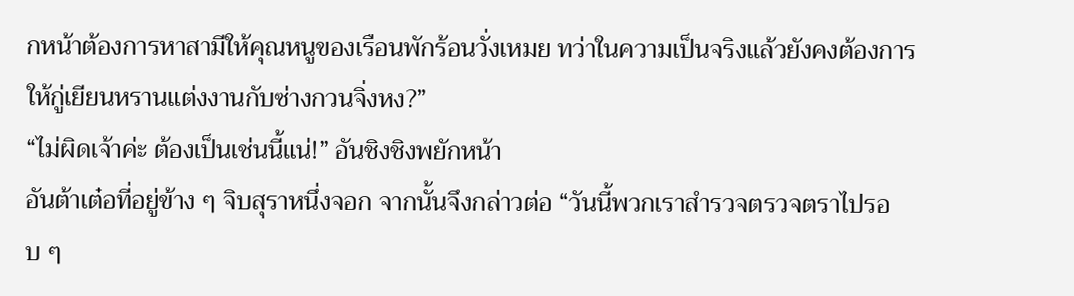กหน้าต้องการหาสามีให้คุณหนูของเรือนพักร้อนวั่งเหมย ทว่าในความเป็นจริงแล้วยังคงต้องการให้กู่เยียนหรานแต่งงานกับซ่างกวนจิ่งหง?”
“ไม่ผิดเจ้าค่ะ ต้องเป็นเช่นนี้แน่!” อันชิงชิงพยักหน้า
อันต้าเต๋อที่อยู่ข้าง ๆ จิบสุราหนึ่งจอก จากนั้นจึงกล่าวต่อ “วันนี้พวกเราสำรวจตรวจตราไปรอบ ๆ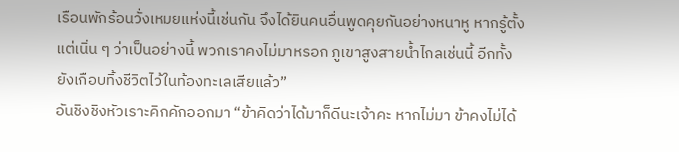เรือนพักร้อนวั่งเหมยแห่งนี้เช่นกัน จึงได้ยินคนอื่นพูดคุยกันอย่างหนาหู หากรู้ตั้งแต่เนิ่น ๆ ว่าเป็นอย่างนี้ พวกเราคงไม่มาหรอก ภูเขาสูงสายน้ำไกลเช่นนี้ อีกทั้งยังเกือบทิ้งชีวิตไว้ในท้องทะเลเสียแล้ว”
อันชิงชิงหัวเราะคิกคักออกมา “ข้าคิดว่าได้มาก็ดีนะเจ้าคะ หากไม่มา ข้าคงไม่ได้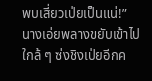พบเสี่ยวเป่ยเป็นแน่!”
นางเอ่ยพลางขยับเข้าไปใกล้ ๆ ซ่งชิงเป่ยอีกค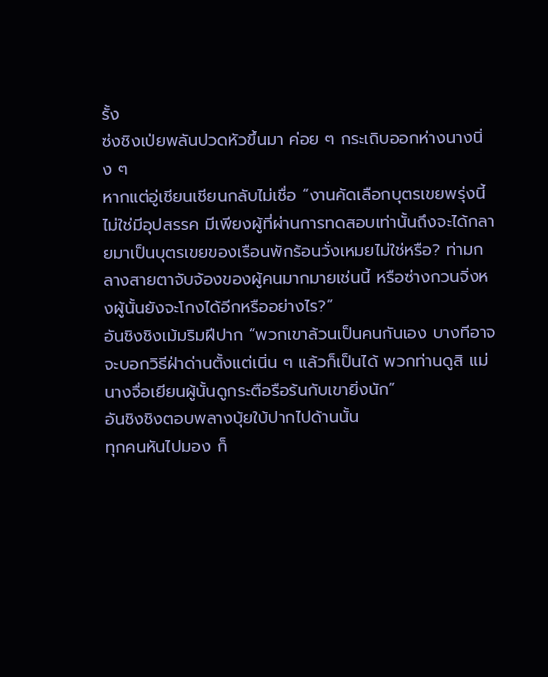รั้ง
ซ่งชิงเป่ยพลันปวดหัวขึ้นมา ค่อย ๆ กระเถิบออกห่างนางนิ่ง ๆ
หากแต่อู่เชียนเชียนกลับไม่เชื่อ “งานคัดเลือกบุตรเขยพรุ่งนี้ ไม่ใช่มีอุปสรรค มีเพียงผู้ที่ผ่านการทดสอบเท่านั้นถึงจะได้กลายมาเป็นบุตรเขยของเรือนพักร้อนวั่งเหมยไม่ใช่หรือ? ท่ามกลางสายตาจับจ้องของผู้คนมากมายเช่นนี้ หรือซ่างกวนจิ่งหงผู้นั้นยังจะโกงได้อีกหรืออย่างไร?”
อันชิงชิงเม้มริมฝีปาก “พวกเขาล้วนเป็นคนกันเอง บางทีอาจจะบอกวิธีฝ่าด่านตั้งแต่เนิ่น ๆ แล้วก็เป็นได้ พวกท่านดูสิ แม่นางจื่อเยียนผู้นั้นดูกระตือรือร้นกับเขายิ่งนัก”
อันชิงชิงตอบพลางบุ้ยใบ้ปากไปด้านนั้น
ทุกคนหันไปมอง ก็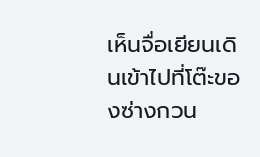เห็นจื่อเยียนเดินเข้าไปที่โต๊ะของซ่างกวน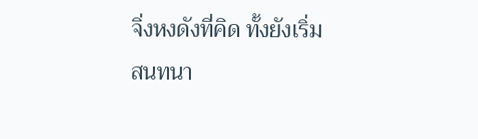จิ่งหงดังที่คิด ทั้งยังเริ่มสนทนา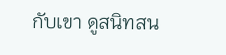กับเขา ดูสนิทสน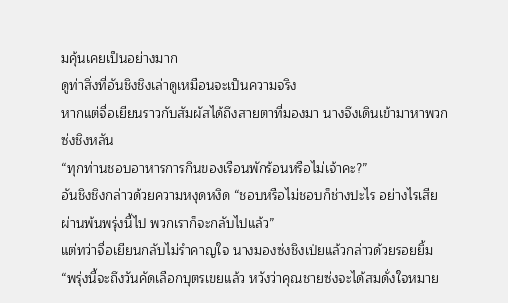มคุ้นเคยเป็นอย่างมาก
ดูท่าสิ่งที่อันชิงชิงเล่าดูเหมือนจะเป็นความจริง
หากแต่จื่อเยียนราวกับสัมผัสได้ถึงสายตาที่มองมา นางจึงเดินเข้ามาหาพวกซ่งชิงหลัน
“ทุกท่านชอบอาหารการกินของเรือนพักร้อนหรือไม่เจ้าคะ?”
อันชิงชิงกล่าวด้วยความหงุดหงิด “ชอบหรือไม่ชอบก็ช่างปะไร อย่างไรเสียผ่านพ้นพรุ่งนี้ไป พวกเราก็จะกลับไปแล้ว”
แต่ทว่าจื่อเยียนกลับไม่รำคาญใจ นางมองซ่งชิงเป่ยแล้วกล่าวด้วยรอยยิ้ม “พรุ่งนี้จะถึงวันคัดเลือกบุตรเขยแล้ว หวังว่าคุณชายซ่งจะได้สมดั่งใจหมาย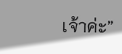เจ้าค่ะ”